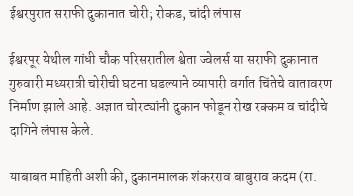ईश्वरपुरात सराफी दुकानात चोरी; रोकड, चांदी लंपास

ईश्वरपूर येथील गांधी चौक परिसरातील श्वेता ज्वेलर्स या सराफी दुकानात गुरुवारी मध्यरात्री चोरीची घटना घडल्याने व्यापारी वर्गात चिंतेचे वातावरण निर्माण झाले आहे. अज्ञात चोरट्यांनी दुकान फोडून रोख रक्कम व चांदीचे दागिने लंपास केले.

याबाबत माहिती अशी की, दुकानमालक शंकरराव बाबुराव कदम (रा.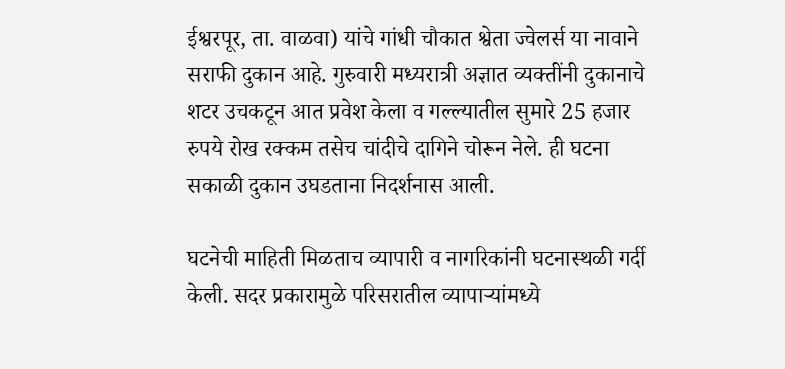ईश्वरपूर, ता. वाळवा) यांचे गांधी चौकात श्वेता ज्वेलर्स या नावाने सराफी दुकान आहे. गुरुवारी मध्यरात्री अज्ञात व्यक्तींनी दुकानाचे शटर उचकटून आत प्रवेश केला व गल्ल्यातील सुमारे 25 हजार रुपये रोख रक्कम तसेच चांदीचे दागिने चोरून नेले. ही घटना सकाळी दुकान उघडताना निदर्शनास आली.

घटनेची माहिती मिळताच व्यापारी व नागरिकांनी घटनास्थळी गर्दी केली. सदर प्रकारामुळे परिसरातील व्यापाऱ्यांमध्ये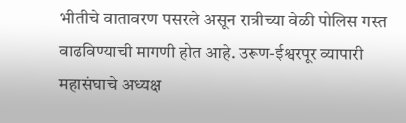भीतीचे वातावरण पसरले असून रात्रीच्या वेळी पोलिस गस्त वाढविण्याची मागणी होत आहे. उरूण-ईश्वरपूर व्यापारी महासंघाचे अध्यक्ष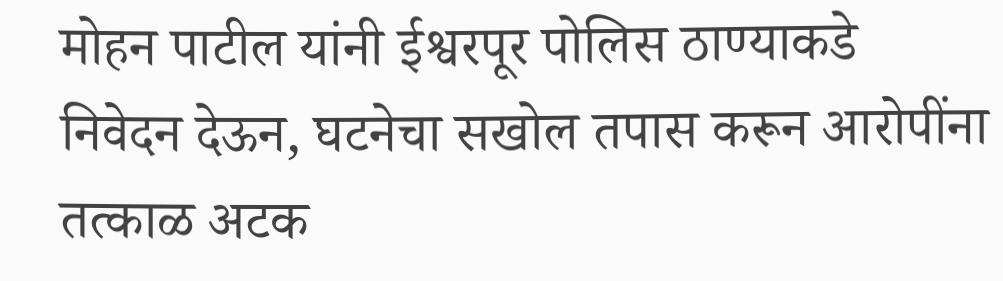मोहन पाटील यांनी ईश्वरपूर पोलिस ठाण्याकडे निवेदन देऊन, घटनेचा सखोल तपास करून आरोपींना तत्काळ अटक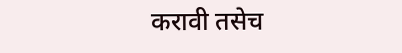करावी तसेच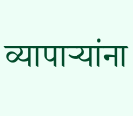व्यापाऱ्यांना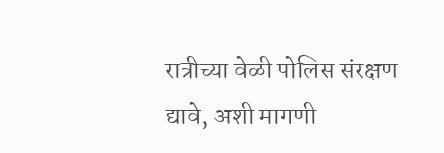रात्रीच्या वेळी पोलिस संरक्षण द्यावे, अशी मागणी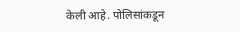केली आहे. पोलिसांकडून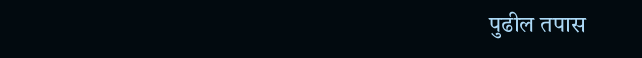पुढील तपास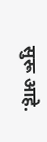सुरू आहे.